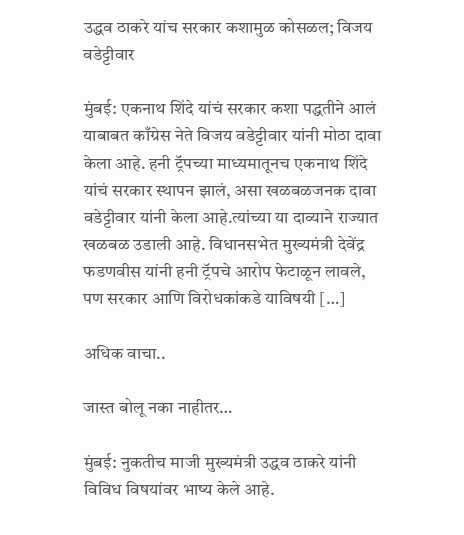उद्धव ठाकरे यांच सरकार कशामुळ कोसळल; विजय वडेट्टीवार

मुंबई: एकनाथ शिंदे यांचं सरकार कशा पद्धतीने आलं याबाबत काँग्रेस नेते विजय वडेट्टीवार यांनी मोठा दावा केला आहे. हनी ट्रॅपच्या माध्यमातूनच एकनाथ शिंदे यांचं सरकार स्थापन झालं, असा खळबळजनक दावा वडेट्टीवार यांनी केला आहे.त्यांच्या या दाव्याने राज्यात खळबळ उडाली आहे. विधानसभेत मुख्यमंत्री देवेंद्र फडणवीस यांनी हनी ट्रॅपचे आरोप फेटाळून लावले, पण सरकार आणि विरोधकांकडे याविषयी […]

अधिक वाचा..

जास्त बोलू नका नाहीतर…

मुंबई: नुकतीच माजी मुख्यमंत्री उद्धव ठाकरे यांनी विविध विषयांवर भाष्य केले आहे.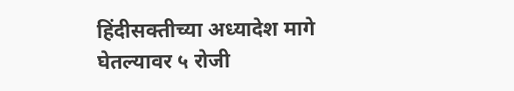हिंदीसक्तीच्या अध्यादेश मागे घेतल्यावर ५ रोजी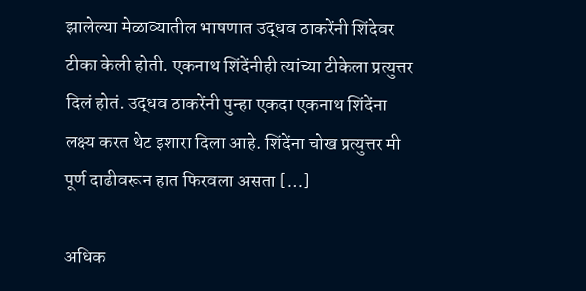झालेल्या मेळाव्यातील भाषणात उद्धव ठाकरेंनी शिंदेवर टीका केली होती. एकनाथ शिंदेंनीही त्यांच्या टीकेला प्रत्युत्तर दिलं होतं. उद्धव ठाकरेंनी पुन्हा एकदा एकनाथ शिंदेंना लक्ष्य करत थेट इशारा दिला आहे. शिंदेंना चोख प्रत्युत्तर मी पूर्ण दाढीवरून हात फिरवला असता […]

अधिक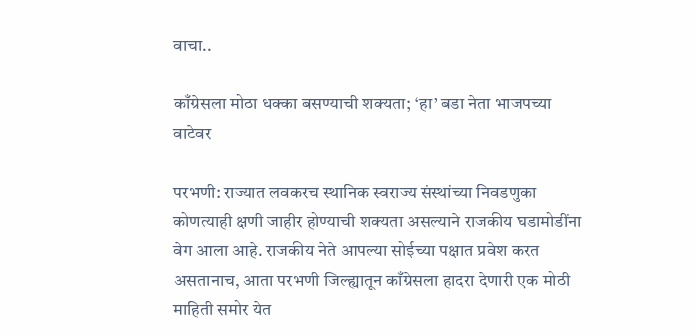वाचा..

काँग्रेसला मोठा धक्का बसण्याची शक्यता; ‘हा’ बडा नेता भाजपच्या वाटेवर

परभणी: राज्यात लवकरच स्थानिक स्वराज्य संस्थांच्या निवडणुका कोणत्याही क्षणी जाहीर होण्याची शक्यता असल्याने राजकीय घडामोडींना वेग आला आहे. राजकीय नेते आपल्या सोईच्या पक्षात प्रवेश करत असतानाच, आता परभणी जिल्ह्यातून काँग्रेसला हादरा देणारी एक मोठी माहिती समोर येत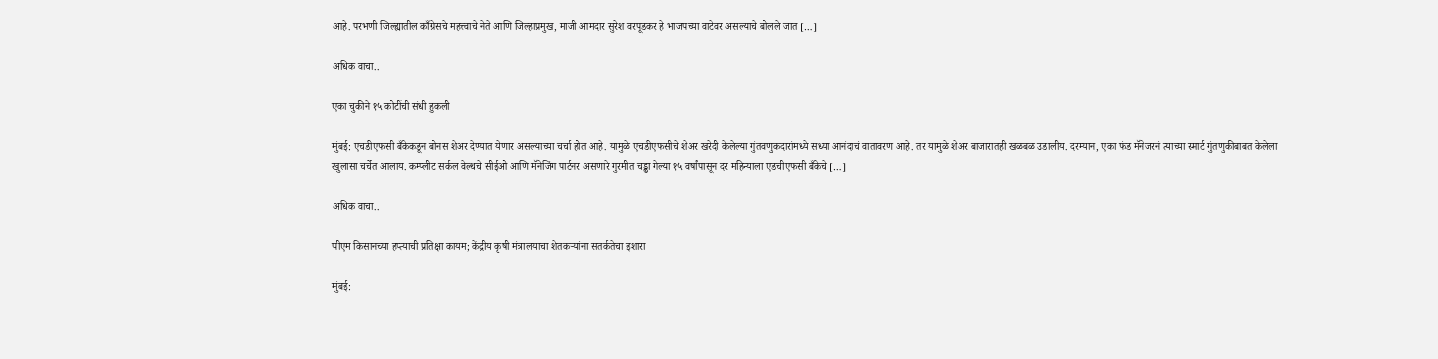आहे. परभणी जिल्ह्यातील काँग्रेसचे महत्त्वाचे नेते आणि जिल्हाप्रमुख, माजी आमदार सुरेश वरपूडकर हे भाजपच्या वाटेवर असल्याचे बोलले जात […]

अधिक वाचा..

एका चुकीने १५ कोटींची संधी हुकली

मुंबई: एचडीएफसी बँकेकडून बोनस शेअर देण्यात येणार असल्याच्या चर्चा होत आहे. यामुळे एचडीएफसीचे शेअर खरेदी केलेल्या गुंतवणुकदारांमध्ये सध्या आनंदाचं वातावरण आहे. तर यामुळे शेअर बाजारातही खळबळ उडालीय. दरम्यान, एका फंड मॅनेजरनं त्याच्या स्मार्ट गुंतणुकीबाबत केलेला खुलासा चर्चेत आलाय. कम्प्लीट सर्कल वेल्थचे सीईओ आणि मॅनेजिंग पार्टनर असणारे गुरमीत चड्ढा गेल्या १५ वर्षांपासून दर महिन्याला एडचीएफसी बँकेचे […]

अधिक वाचा..

पीएम किसानच्या हप्त्याची प्रतिक्षा कायम; केंद्रीय कृषी मंत्रालयाचा शेतकऱ्यांना सतर्कतेचा इशारा

मुंबई: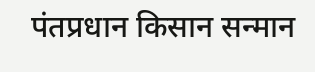पंतप्रधान किसान सन्मान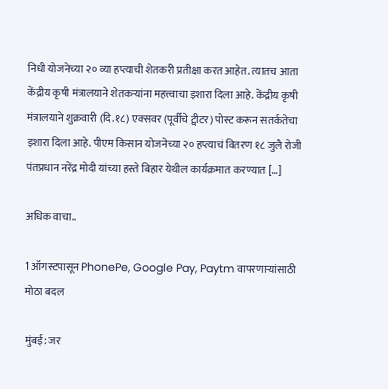निधी योजनेच्या २० व्या हप्त्याची शेतकरी प्रतीक्षा करत आहेत. त्यातच आता केंद्रीय कृषी मंत्रालयाने शेतकऱ्यांना महत्त्वाचा इशारा दिला आहे. केंद्रीय कृषी मंत्रालयाने शुक्रवारी (दि.१८) एक्सवर (पूर्वीचे ट्वीटर) पोस्ट करून सतर्कतेचा इशारा दिला आहे. पीएम किसान योजनेच्या २० हप्त्याचं वितरण १८ जुलै रोजी पंतप्रधान नरेंद्र मोदी यांच्या हस्ते बिहार येथील कार्यक्रमात करण्यात […]

अधिक वाचा..

1 ऑगस्टपासून PhonePe, Google Pay, Paytm वापरणाऱ्यांसाठी मोठा बदल

मुंबई: जर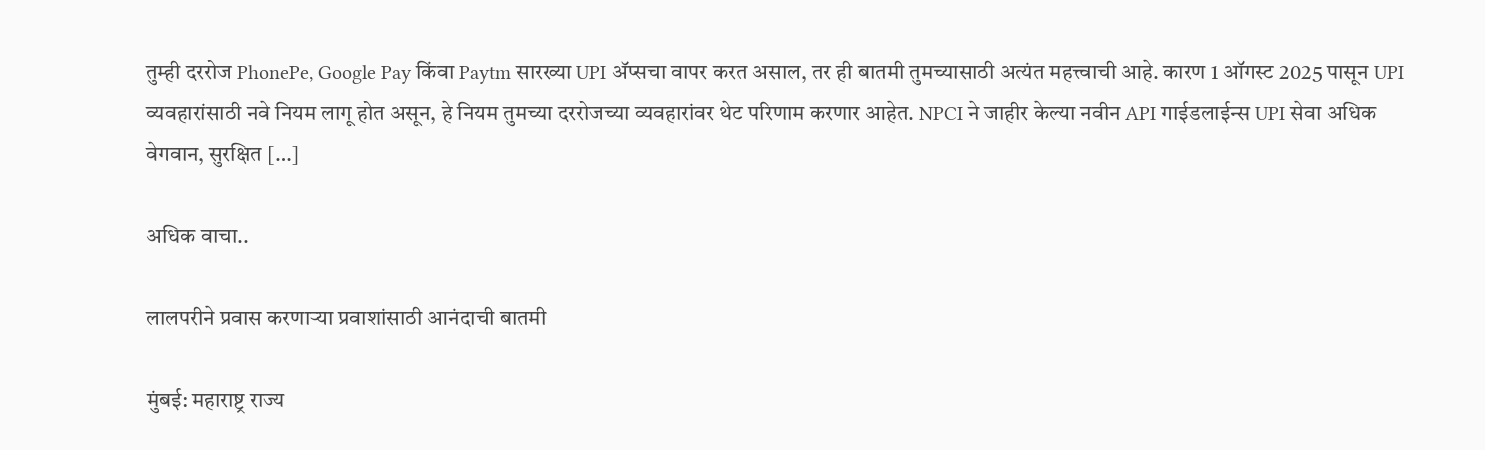तुम्ही दररोज PhonePe, Google Pay किंवा Paytm सारख्या UPI अ‍ॅप्सचा वापर करत असाल, तर ही बातमी तुमच्यासाठी अत्यंत महत्त्वाची आहे. कारण 1 ऑगस्ट 2025 पासून UPI व्यवहारांसाठी नवे नियम लागू होत असून, हे नियम तुमच्या दररोजच्या व्यवहारांवर थेट परिणाम करणार आहेत. NPCI ने जाहीर केल्या नवीन API गाईडलाईन्स UPI सेवा अधिक वेगवान, सुरक्षित […]

अधिक वाचा..

लालपरीने प्रवास करणाऱ्या प्रवाशांसाठी आनंदाची बातमी

मुंबई: महाराष्ट्र राज्य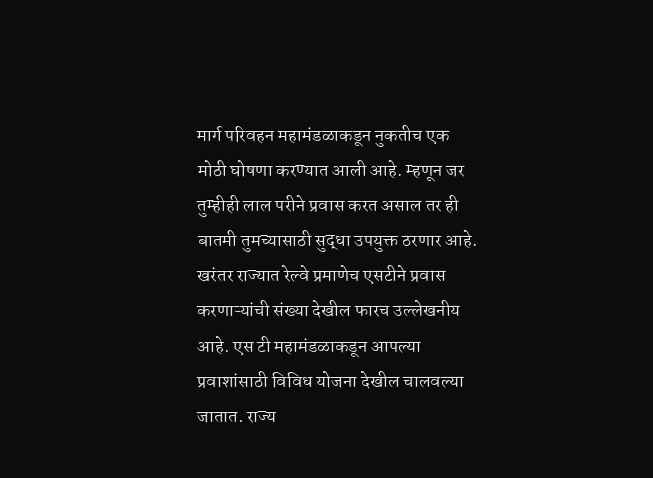मार्ग परिवहन महामंडळाकडून नुकतीच एक मोठी घोषणा करण्यात आली आहे. म्हणून जर तुम्हीही लाल परीने प्रवास करत असाल तर ही बातमी तुमच्यासाठी सुद्धा उपयुक्त ठरणार आहे. खरंतर राज्यात रेल्वे प्रमाणेच एसटीने प्रवास करणाऱ्यांची संख्या देखील फारच उल्लेखनीय आहे. एस टी महामंडळाकडून आपल्या प्रवाशांसाठी विविध योजना देखील चालवल्या जातात. राज्य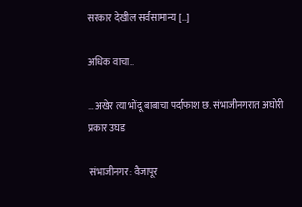सरकार देखील सर्वसामान्य […]

अधिक वाचा..

…अखेर त्या भोंदू बाबाचा पर्दाफाश छ. संभाजीनगरात अघोरी प्रकार उघड

संभाजीनगर: वैजापूर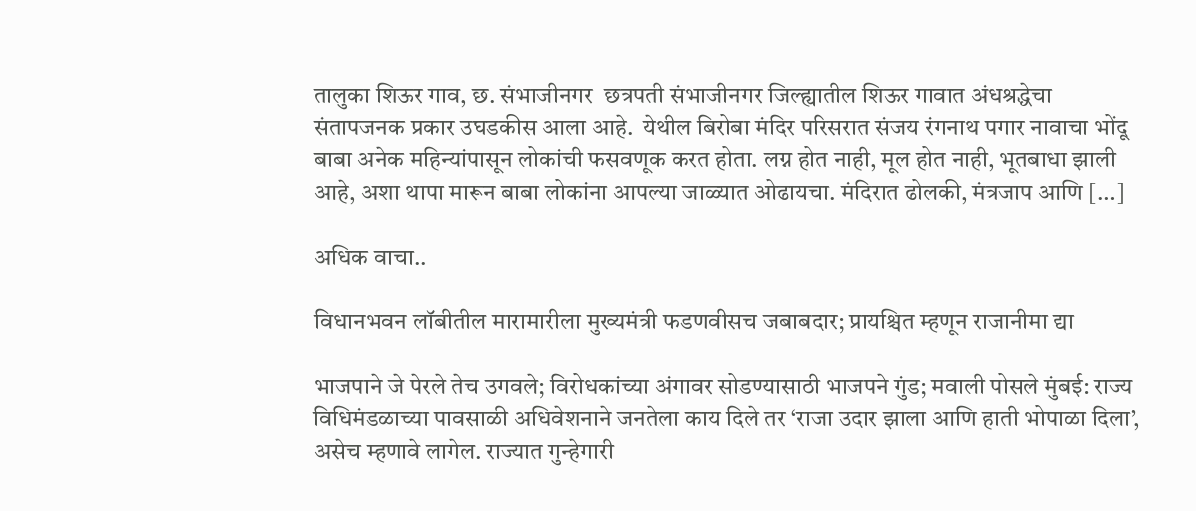तालुका शिऊर गाव, छ. संभाजीनगर  छत्रपती संभाजीनगर जिल्ह्यातील शिऊर गावात अंधश्रद्धेचा संतापजनक प्रकार उघडकीस आला आहे.  येथील बिरोबा मंदिर परिसरात संजय रंगनाथ पगार नावाचा भोंदू बाबा अनेक महिन्यांपासून लोकांची फसवणूक करत होता. लग्न होत नाही, मूल होत नाही, भूतबाधा झाली आहे, अशा थापा मारून बाबा लोकांना आपल्या जाळ्यात ओढायचा. मंदिरात ढोलकी, मंत्रजाप आणि […]

अधिक वाचा..

विधानभवन लॉबीतील मारामारीला मुख्यमंत्री फडणवीसच जबाबदार; प्रायश्चित म्हणून राजानीमा द्या

भाजपाने जे पेरले तेच उगवले; विरोधकांच्या अंगावर सोडण्यासाठी भाजपने गुंड; मवाली पोसले मुंबई: राज्य विधिमंडळाच्या पावसाळी अधिवेशनाने जनतेला काय दिले तर ‘राजा उदार झाला आणि हाती भोपाळा दिला’, असेच म्हणावे लागेल. राज्यात गुन्हेगारी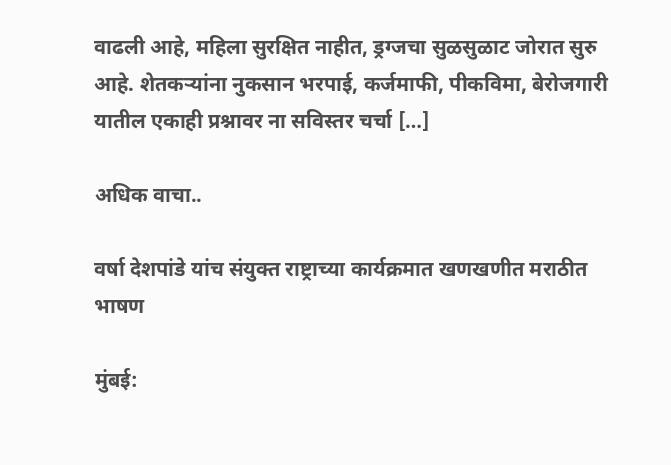वाढली आहे, महिला सुरक्षित नाहीत, ड्रग्जचा सुळसुळाट जोरात सुरु आहे. शेतकऱ्यांना नुकसान भरपाई, कर्जमाफी, पीकविमा, बेरोजगारी यातील एकाही प्रश्नावर ना सविस्तर चर्चा […]

अधिक वाचा..

वर्षा देशपांडे यांच संयुक्त राष्ट्राच्या कार्यक्रमात खणखणीत मराठीत भाषण

मुंबई: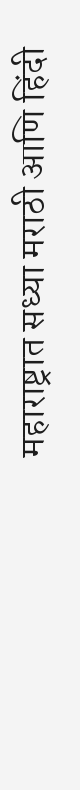महाराष्ट्रात सध्या मराठी आणि हिंदी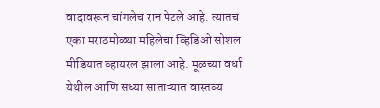वादावरून चांगलेच रान पेटले आहे. त्यातच एका मराठमोळ्या महिलेचा व्हिडिओ सोशल मीडियात व्हायरल झाला आहे. मूळच्या वर्धा येथील आणि सध्या साताऱ्यात वास्तव्य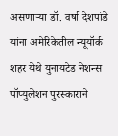असणाऱ्या डॉ. वर्षा देशपांडे यांना अमेरिकेतील न्यूयॉर्क शहर येथे युनायटेड नेशन्स पॉप्युलेशन पुरस्काराने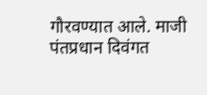गौरवण्यात आले. माजी पंतप्रधान दिवंगत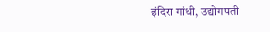इंदिरा गांधी, उद्योगपती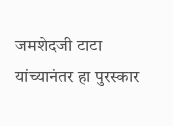जमशेदजी टाटा यांच्यानंतर हा पुरस्कार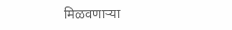मिळवणाऱ्या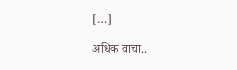[…]

अधिक वाचा..